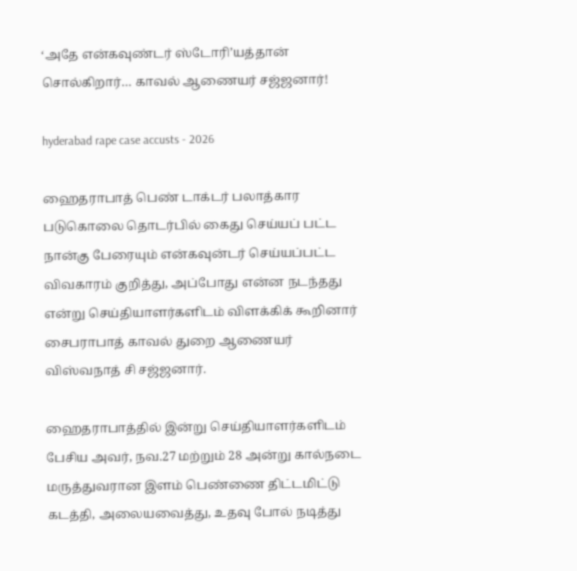‘அதே என்கவுண்டர் ஸ்டோரி’யத்தான் சொல்கிறார்… காவல் ஆணையர் சஜ்ஜனார்!

hyderabad rape case accusts - 2026

ஹைதராபாத் பெண் டாக்டர் பலாத்கார படுகொலை தொடர்பில் கைது செய்யப் பட்ட நான்கு பேரையும் என்கவுன்டர் செய்யப்பட்ட விவகாரம் குறித்து, அப்போது என்ன நடந்தது என்று செய்தியாளர்களிடம் விளக்கிக் கூறினார் சைபராபாத் காவல் துறை ஆணையர் விஸ்வநாத் சி சஜ்ஜனார்.

ஹைதராபாத்தில் இன்று செய்தியாளர்களிடம் பேசிய அவர், நவ.27 மற்றும் 28 அன்று கால்நடை மருத்துவரான இளம் பெண்ணை திட்டமிட்டு கடத்தி, அலையவைத்து, உதவு போல் நடித்து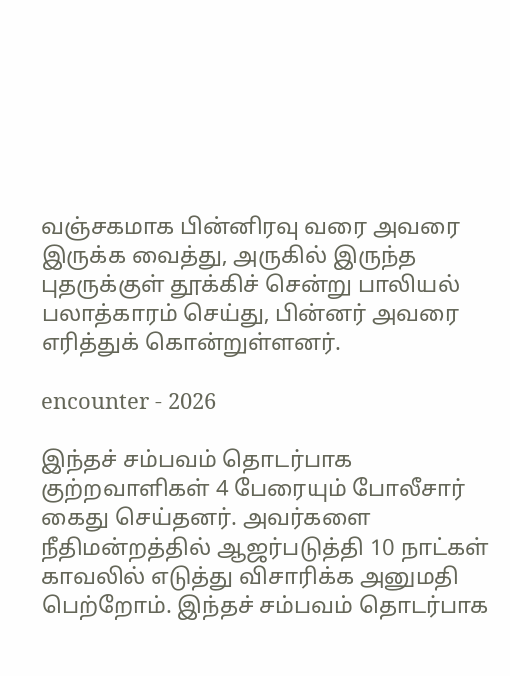வஞ்சகமாக பின்னிரவு வரை அவரை இருக்க வைத்து, அருகில் இருந்த புதருக்குள் தூக்கிச் சென்று பாலியல் பலாத்காரம் செய்து, பின்னர் அவரை எரித்துக் கொன்றுள்ளனர்.

encounter - 2026

இந்தச் சம்பவம் தொடர்பாக குற்றவாளிகள் 4 பேரையும் போலீசார் கைது செய்தனர். அவர்களை நீதிமன்றத்தில் ஆஜர்படுத்தி 10 நாட்கள் காவலில் எடுத்து விசாரிக்க அனுமதி பெற்றோம். இந்தச் சம்பவம் தொடர்பாக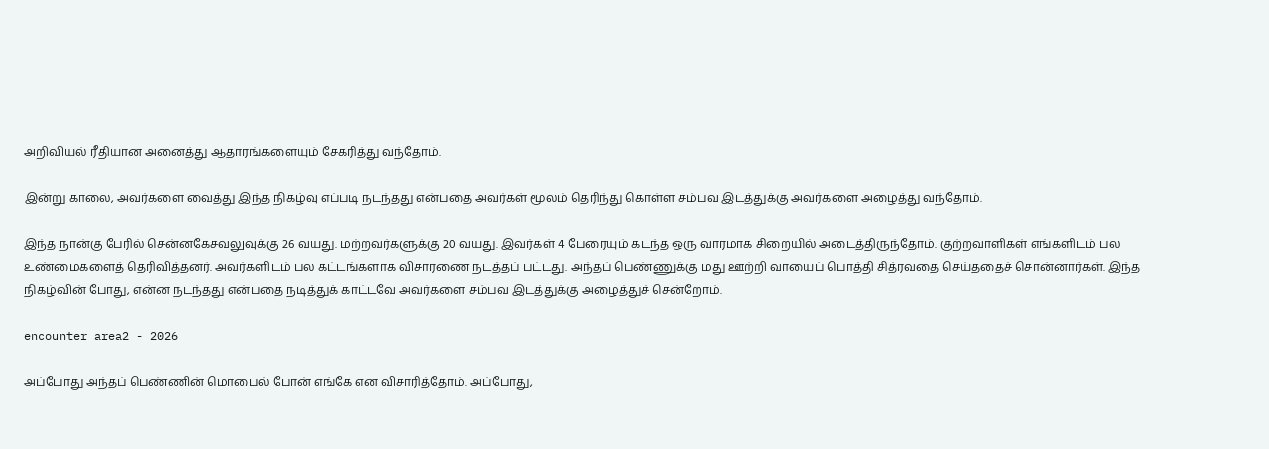அறிவியல் ரீதியான அனைத்து ஆதாரங்களையும் சேகரித்து வந்தோம்.

இன்று காலை, அவர்களை வைத்து இந்த நிகழ்வு எப்படி நடந்தது என்பதை அவர்கள் மூலம் தெரிந்து கொள்ள சம்பவ இடத்துக்கு அவர்களை அழைத்து வந்தோம்.

இந்த நான்கு பேரில் சென்னகேசவலுவுக்கு 26 வயது. மற்றவர்களுக்கு 20 வயது. இவர்கள் 4 பேரையும் கடந்த ஒரு வாரமாக சிறையில் அடைத்திருந்தோம். குற்றவாளிகள் எங்களிடம் பல உண்மைகளைத் தெரிவித்தனர். அவர்களிடம் பல கட்டங்களாக விசாரணை நடத்தப் பட்டது. அந்தப் பெண்ணுக்கு மது ஊற்றி வாயைப் பொத்தி சித்ரவதை செய்ததைச் சொன்னார்கள். இந்த நிகழ்வின் போது, என்ன நடந்தது என்பதை நடித்துக் காட்டவே அவர்களை சம்பவ இடத்துக்கு அழைத்துச் சென்றோம்.

encounter area2 - 2026

அப்போது அந்தப் பெண்ணின் மொபைல் போன் எங்கே என விசாரித்தோம். அப்போது,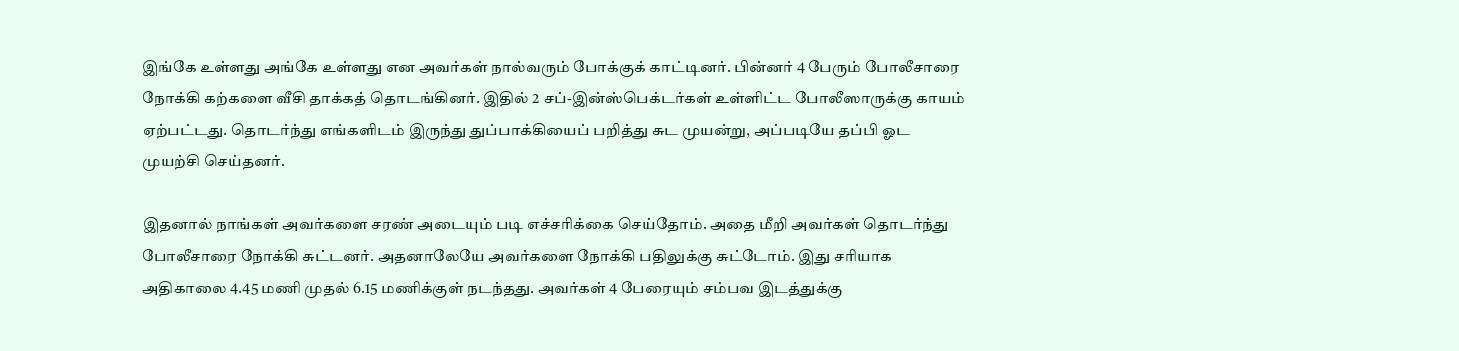இங்கே உள்ளது அங்கே உள்ளது என அவர்கள் நால்வரும் போக்குக் காட்டினர். பின்னர் 4 பேரும் போலீசாரை நோக்கி கற்களை வீசி தாக்கத் தொடங்கினர். இதில் 2 சப்-இன்ஸ்பெக்டர்கள் உள்ளிட்ட போலீஸாருக்கு காயம் ஏற்பட்டது. தொடர்ந்து எங்களிடம் இருந்து துப்பாக்கியைப் பறித்து சுட முயன்று, அப்படியே தப்பி ஓட முயற்சி செய்தனர்.

இதனால் நாங்கள் அவர்களை சரண் அடையும் படி எச்சரிக்கை செய்தோம். அதை மீறி அவர்கள் தொடர்ந்து போலீசாரை நோக்கி சுட்டனர். அதனாலேயே அவர்களை நோக்கி பதிலுக்கு சுட்டோம். இது சரியாக அதிகாலை 4.45 மணி முதல் 6.15 மணிக்குள் நடந்தது. அவர்கள் 4 பேரையும் சம்பவ இடத்துக்கு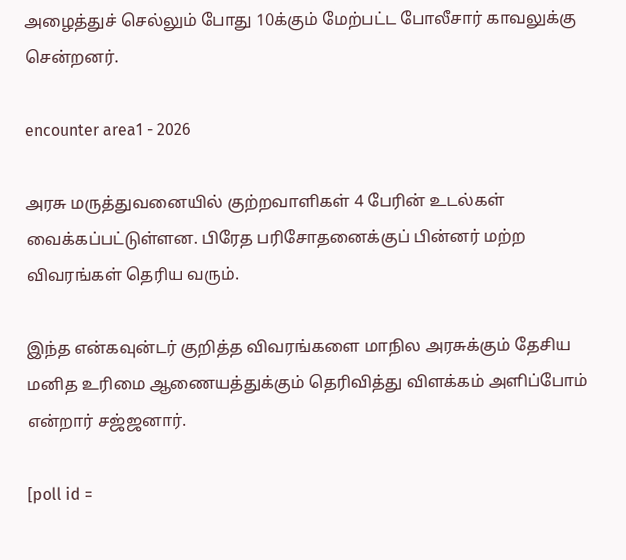அழைத்துச் செல்லும் போது 10க்கும் மேற்பட்ட போலீசார் காவலுக்கு சென்றனர்.

encounter area1 - 2026

அரசு மருத்துவனையில் குற்றவாளிகள் 4 பேரின் உடல்கள் வைக்கப்பட்டுள்ளன. பிரேத பரிசோதனைக்குப் பின்னர் மற்ற விவரங்கள் தெரிய வரும்.

இந்த என்கவுன்டர் குறித்த விவரங்களை மாநில அரசுக்கும் தேசிய மனித உரிமை ஆணையத்துக்கும் தெரிவித்து விளக்கம் அளிப்போம் என்றார் சஜ்ஜனார்.

[poll id =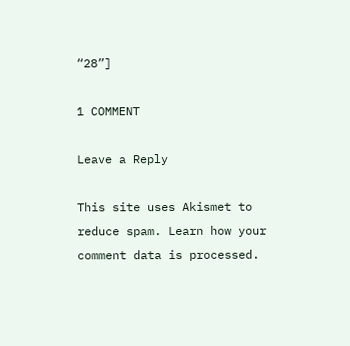“28”]

1 COMMENT

Leave a Reply

This site uses Akismet to reduce spam. Learn how your comment data is processed.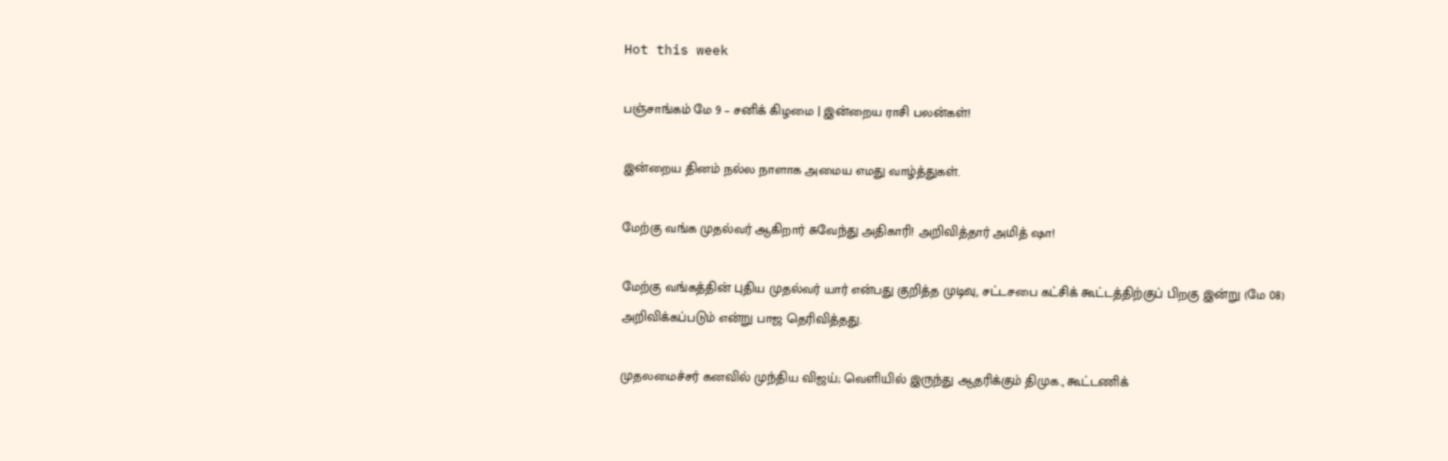Hot this week

பஞ்சாங்கம் மே 9 – சனிக் கிழமை | இன்றைய ராசி பலன்கள்!

இன்றைய தினம் நல்ல நாளாக அமைய எமது வாழ்த்துகள்.

மேற்கு வங்க முதல்வர் ஆகிறார் சுவேந்து அதிகாரி! அறிவித்தார் அமித் ஷா!

மேற்கு வங்கத்தின் புதிய முதல்வர் யார் என்பது குறித்த முடிவு, சட்டசபை கட்சிக் கூட்டத்திற்குப் பிறகு இன்று (மே 08) அறிவிக்கப்படும் என்று பாஜ தெரிவித்தது.

முதலமைச்சர் கனவில் முந்திய விஜய்; வெளியில் இருந்து ஆதரிக்கும் திமுக., கூட்டணிக்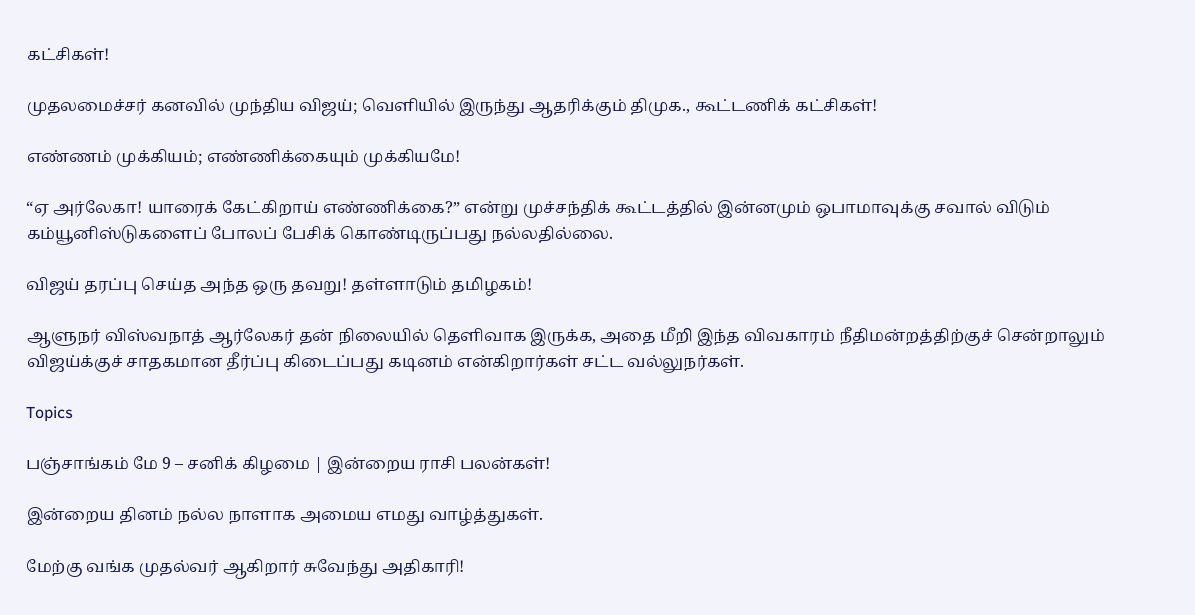கட்சிகள்!

முதலமைச்சர் கனவில் முந்திய விஜய்; வெளியில் இருந்து ஆதரிக்கும் திமுக., கூட்டணிக் கட்சிகள்!

எண்ணம் முக்கியம்; எண்ணிக்கையும் முக்கியமே!

“ஏ அர்லேகா! யாரைக் கேட்கிறாய் எண்ணிக்கை?” என்று முச்சந்திக் கூட்டத்தில் இன்னமும் ஒபாமாவுக்கு சவால் விடும் கம்யூனிஸ்டுகளைப் போலப் பேசிக் கொண்டிருப்பது நல்லதில்லை.

விஜய் தரப்பு செய்த அந்த ஒரு தவறு! தள்ளாடும் தமிழகம்!

ஆளுநர் விஸ்வநாத் ஆர்லேகர் தன் நிலையில் தெளிவாக இருக்க, அதை மீறி இந்த விவகாரம் நீதிமன்றத்திற்குச் சென்றாலும் விஜய்க்குச் சாதகமான தீர்ப்பு கிடைப்பது கடினம் என்கிறார்கள் சட்ட வல்லுநர்கள்.

Topics

பஞ்சாங்கம் மே 9 – சனிக் கிழமை | இன்றைய ராசி பலன்கள்!

இன்றைய தினம் நல்ல நாளாக அமைய எமது வாழ்த்துகள்.

மேற்கு வங்க முதல்வர் ஆகிறார் சுவேந்து அதிகாரி!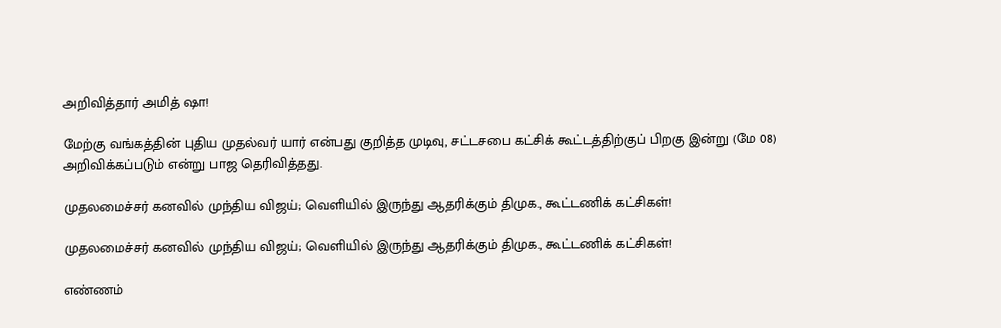அறிவித்தார் அமித் ஷா!

மேற்கு வங்கத்தின் புதிய முதல்வர் யார் என்பது குறித்த முடிவு, சட்டசபை கட்சிக் கூட்டத்திற்குப் பிறகு இன்று (மே 08) அறிவிக்கப்படும் என்று பாஜ தெரிவித்தது.

முதலமைச்சர் கனவில் முந்திய விஜய்; வெளியில் இருந்து ஆதரிக்கும் திமுக., கூட்டணிக் கட்சிகள்!

முதலமைச்சர் கனவில் முந்திய விஜய்; வெளியில் இருந்து ஆதரிக்கும் திமுக., கூட்டணிக் கட்சிகள்!

எண்ணம்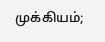முக்கியம்;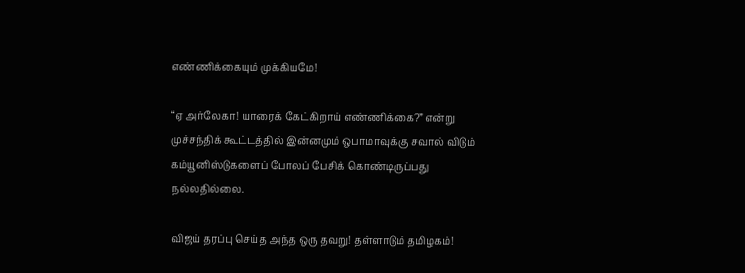எண்ணிக்கையும் முக்கியமே!

“ஏ அர்லேகா! யாரைக் கேட்கிறாய் எண்ணிக்கை?” என்று முச்சந்திக் கூட்டத்தில் இன்னமும் ஒபாமாவுக்கு சவால் விடும் கம்யூனிஸ்டுகளைப் போலப் பேசிக் கொண்டிருப்பது நல்லதில்லை.

விஜய் தரப்பு செய்த அந்த ஒரு தவறு! தள்ளாடும் தமிழகம்!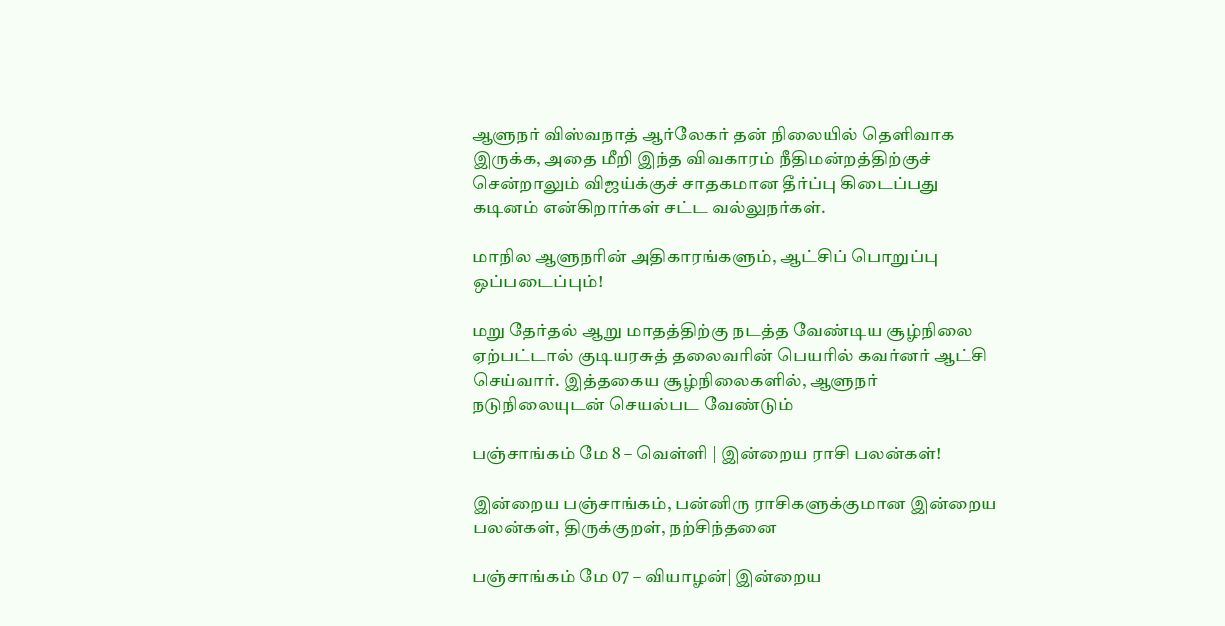ஆளுநர் விஸ்வநாத் ஆர்லேகர் தன் நிலையில் தெளிவாக இருக்க, அதை மீறி இந்த விவகாரம் நீதிமன்றத்திற்குச் சென்றாலும் விஜய்க்குச் சாதகமான தீர்ப்பு கிடைப்பது கடினம் என்கிறார்கள் சட்ட வல்லுநர்கள்.

மாநில ஆளுநரின் அதிகாரங்களும், ஆட்சிப் பொறுப்பு ஒப்படைப்பும்!

மறு தேர்தல் ஆறு மாதத்திற்கு நடத்த வேண்டிய சூழ்நிலை ஏற்பட்டால் குடியரசுத் தலைவரின் பெயரில் கவர்னர் ஆட்சி செய்வார். இத்தகைய சூழ்நிலைகளில், ஆளுநர் நடுநிலையுடன் செயல்பட வேண்டும்

பஞ்சாங்கம் மே 8 – வெள்ளி | இன்றைய ராசி பலன்கள்!

இன்றைய பஞ்சாங்கம், பன்னிரு ராசிகளுக்குமான இன்றைய பலன்கள், திருக்குறள், நற்சிந்தனை

பஞ்சாங்கம் மே 07 – வியாழன்| இன்றைய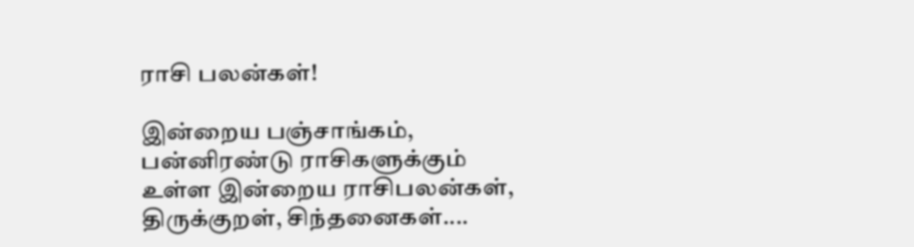ராசி பலன்கள்!

இன்றைய பஞ்சாங்கம், பன்னிரண்டு ராசிகளுக்கும் உள்ள இன்றைய ராசிபலன்கள், திருக்குறள், சிந்தனைகள்....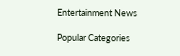Entertainment News

Popular Categories